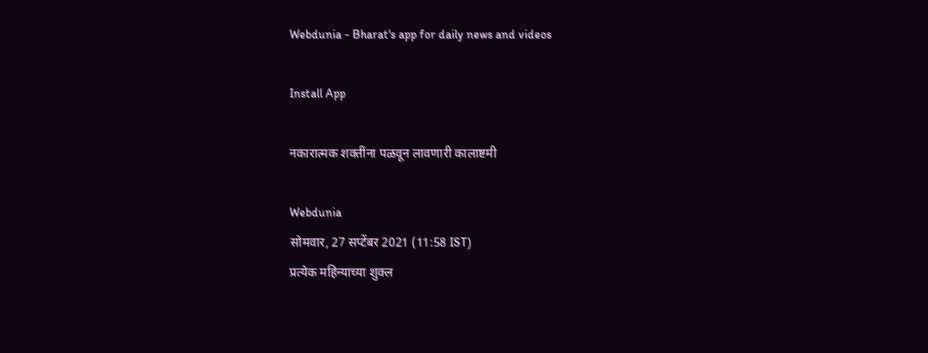Webdunia - Bharat's app for daily news and videos

Install App

नकारात्मक शक्तींना पळवून लावणारी कालाष्टमी

Webdunia
सोमवार, 27 सप्टेंबर 2021 (11:58 IST)
प्रत्येक महिन्याच्या शुक्ल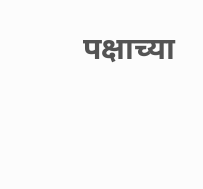पक्षाच्या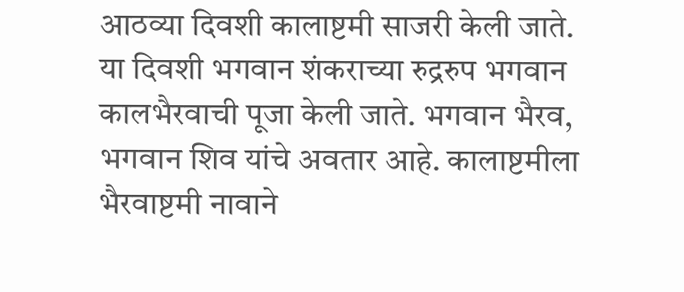आठव्या दिवशी कालाष्टमी साजरी केली जाते.  या दिवशी भगवान शंकराच्या रुद्ररुप भगवान कालभैरवाची पूजा केली जाते. भगवान भैरव, भगवान शिव यांचे अवतार आहे. कालाष्टमीला भैरवाष्टमी नावाने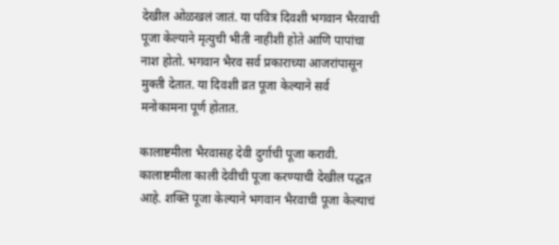देखील ओळखलं जातं. या पवित्र दिवशी भगवान भैरवाची पूजा केल्याने मृत्युची भीती नाहीशी होते आणि पापांचा नाश होतो. भगवान भैरव सर्व प्रकाराच्या आजरांपासून मुक्ती देतात. या दिवशी व्रत पूजा केल्याने सर्व मनोकामना पूर्ण होतात.

कालाष्टमीला भैरवासह देवी दुर्गाची पूजा करावी. कालाष्टमीला काली देवीची पूजा करण्याची देखील पद्धत आहे. शक्ति पूजा केल्याने भगवान भैरवाची पूजा केल्याचं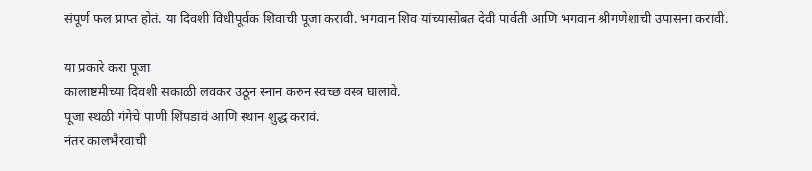संपूर्ण फल प्राप्त होतं. या दिवशी विधीपूर्वक शिवाची पूजा करावी. भगवान शिव यांच्यासोबत देवी पार्वती आणि भगवान श्रीगणेशाची उपासना करावी.

या प्रकारे करा पूजा
कालाष्टमीच्या दिवशी सकाळी लवकर उठून स्नान करुन स्वच्छ वस्त्र घालावे.
पूजा स्थळी गंगेचे पाणी शिंपडावं आणि स्थान शुद्ध करावं.
नंतर कालभैरवाची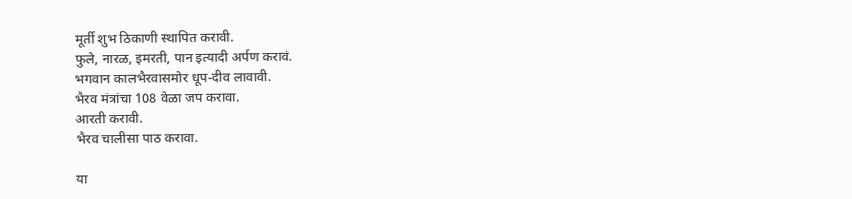मूर्ती शुभ ठिकाणी स्थापित करावी.
फुले, नारळ, इमरती, पान इत्यादी अर्पण करावं.
भगवान कालभैरवासमोर धूप-दीव लावावी.
भैरव मंत्रांचा 108 वेळा जप करावा.
आरती करावी.
भैरव चालीसा पाठ करावा.

या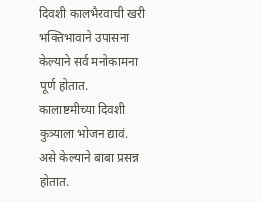दिवशी कालभैरवाची खरी भक्तिभावाने उपासना केल्याने सर्व मनोकामना पूर्ण होतात. कालाष्टमीच्या दिवशी कुत्र्याला भोजन द्यावं. असे केल्याने बाबा प्रसन्न होतात.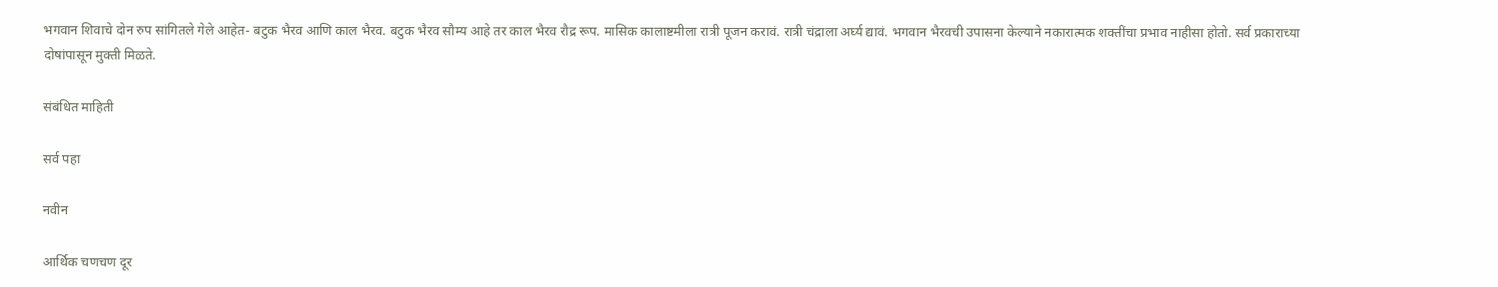भगवान शिवाचे दोन रुप सांगितले गेले आहेत- बटुक भैरव आणि काल भैरव. बटुक भैरव सौम्य आहे तर काल भैरव रौद्र रूप. मासिक कालाष्टमीला रात्री पूजन करावं. रात्री चंद्राला अर्घ्य द्यावं. भगवान भैरवची उपासना केल्याने नकारात्मक शक्तींचा प्रभाव नाहीसा होतो. सर्व प्रकाराच्या दोषांपासून मुक्ती मिळते.

संबंधित माहिती

सर्व पहा

नवीन

आर्थिक चणचण दूर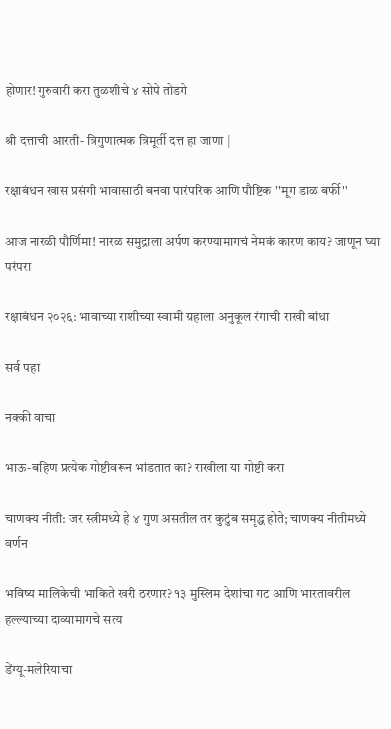होणार! गुरुवारी करा तुळशीचे ४ सोपे तोडगे

श्री दत्ताची आरती- त्रिगुणात्मक त्रिमूर्ती दत्त हा जाणा |

रक्षाबंधन खास प्रसंगी भावासाठी बनवा पारंपरिक आणि पौष्टिक ''मूग डाळ बर्फी''

आज नारळी पौर्णिमा! नारळ समुद्राला अर्पण करण्यामागचं नेमकं कारण काय? जाणून घ्या परंपरा

रक्षाबंधन २०२६: भावाच्या राशीच्या स्वामी ग्रहाला अनुकूल रंगाची राखी बांधा

सर्व पहा

नक्की वाचा

भाऊ-बहिण प्रत्येक गोष्टीवरून भांडतात का? राखीला या गोष्टी करा

चाणक्य नीती: जर स्त्रीमध्ये हे ४ गुण असतील तर कुटुंब समृद्ध होते; चाणक्य नीतीमध्ये वर्णन

भविष्य मालिकेची भाकिते खरी ठरणार? १३ मुस्लिम देशांचा गट आणि भारतावरील हल्ल्याच्या दाव्यामागचे सत्य

डेंग्यू-मलेरियाचा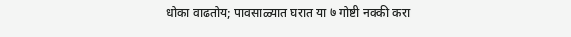धोका वाढतोय; पावसाळ्यात घरात या ७ गोष्टी नक्की करा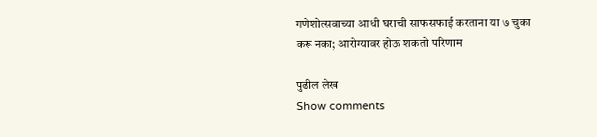गणेशोत्सवाच्या आधी घराची साफसफाई करताना या ७ चुका करू नका; आरोग्यावर होऊ शकतो परिणाम

पुढील लेख
Show comments